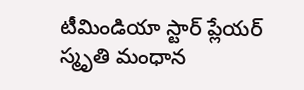టీమిండియా స్టార్ ప్లేయర్ స్మృతి మంధాన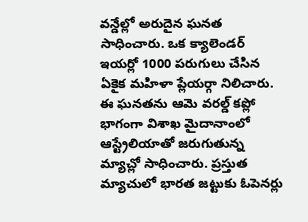వన్డేల్లో అరుదైన ఘనత సాధించారు. ఒక క్యాలెండర్ ఇయర్లో 1000 పరుగులు చేసిన ఏకైక మహిళా ప్లేయర్గా నిలిచారు. ఈ ఘనతను ఆమె వరల్డ్ కప్లో భాగంగా విశాఖ మైదానాంలో ఆస్ట్రేలియాతో జరుగుతున్న మ్యాచ్లో సాధించారు. ప్రస్తుత మ్యాచులో భారత జట్టుకు ఓపెనర్లు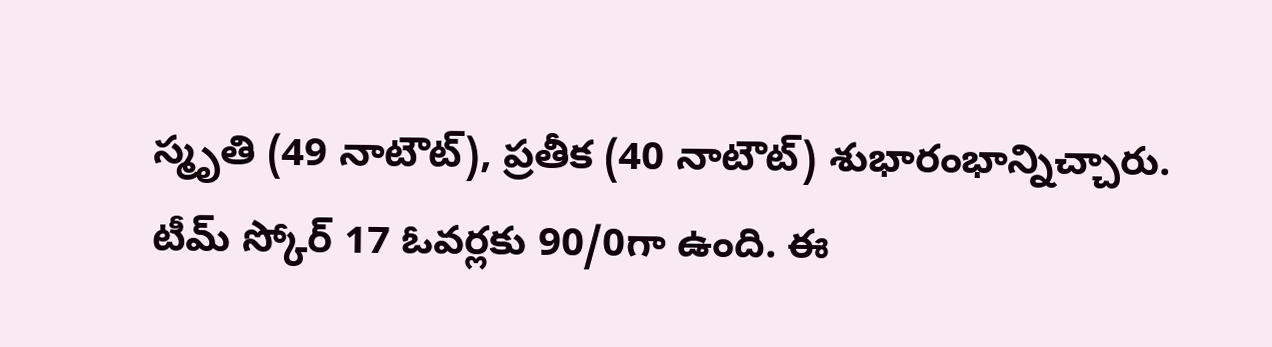స్మృతి (49 నాటౌట్), ప్రతీక (40 నాటౌట్) శుభారంభాన్నిచ్చారు. టీమ్ స్కోర్ 17 ఓవర్లకు 90/0గా ఉంది. ఈ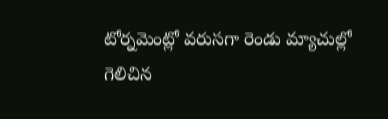టోర్నమెంట్లో వరుసగా రెండు మ్యాచుల్లో గెలిచిన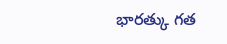భారత్కు గత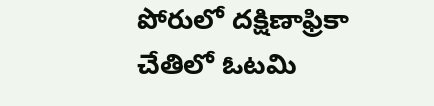పోరులో దక్షిణాఫ్రికా చేతిలో ఓటమి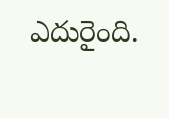ఎదురైంది.